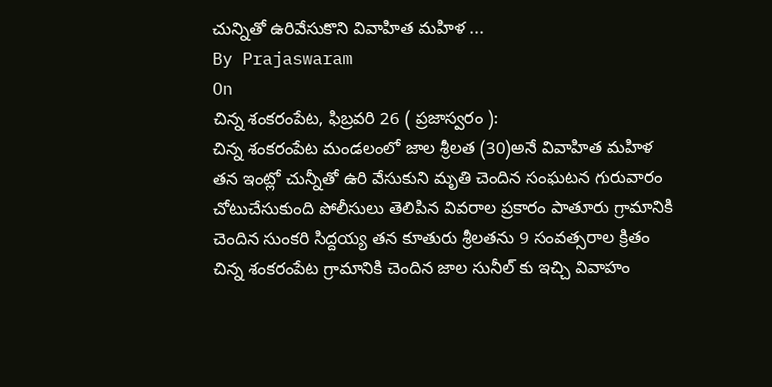చున్నితో ఉరివేసుకొని వివాహిత మహిళ ...
By Prajaswaram
On
చిన్న శంకరంపేట, ఫిబ్రవరి 26 ( ప్రజాస్వరం ):
చిన్న శంకరంపేట మండలంలో జాల శ్రీలత (30)అనే వివాహిత మహిళ తన ఇంట్లో చున్నీతో ఉరి వేసుకుని మృతి చెందిన సంఘటన గురువారం చోటుచేసుకుంది పోలీసులు తెలిపిన వివరాల ప్రకారం పాతూరు గ్రామానికి చెందిన సుంకరి సిద్దయ్య తన కూతురు శ్రీలతను 9 సంవత్సరాల క్రితం చిన్న శంకరంపేట గ్రామానికి చెందిన జాల సునీల్ కు ఇచ్చి వివాహం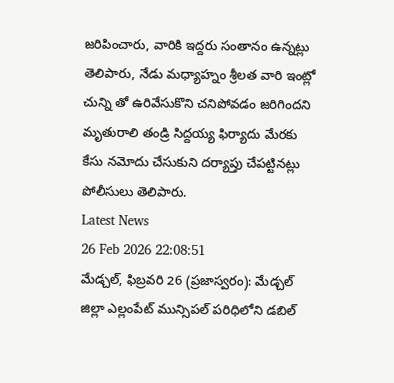జరిపించారు, వారికి ఇద్దరు సంతానం ఉన్నట్లు తెలిపారు, నేడు మధ్యాహ్నం శ్రీలత వారి ఇంట్లో చున్ని తో ఉరివేసుకొని చనిపోవడం జరిగిందని మృతురాలి తండ్రి సిద్దయ్య ఫిర్యాదు మేరకు కేసు నమోదు చేసుకుని దర్యాప్తు చేపట్టినట్లు పోలీసులు తెలిపారు.
Latest News
26 Feb 2026 22:08:51
మేడ్చల్, ఫిబ్రవరి 26 (ప్రజాస్వరం): మేడ్చల్ జిల్లా ఎల్లంపేట్ మున్సిపల్ పరిధిలోని డబిల్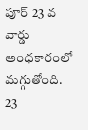పూర్ 23 వ వార్డు అంధకారంలో మగ్గుతోంది. 23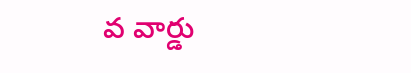వ వార్డు